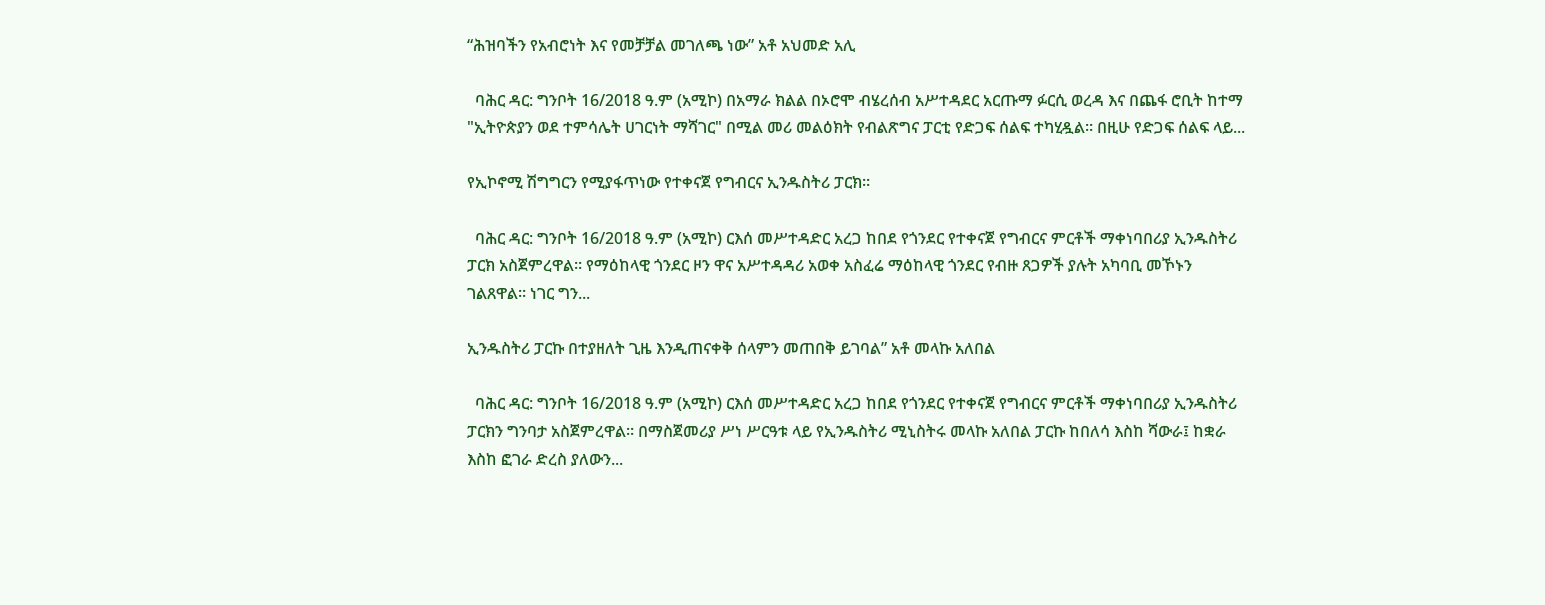“ሕዝባችን የአብሮነት እና የመቻቻል መገለጫ ነው” አቶ አህመድ አሊ

  ባሕር ዳር: ግንቦት 16/2018 ዓ.ም (አሚኮ) በአማራ ክልል በኦሮሞ ብሄረሰብ አሥተዳደር አርጡማ ፉርሲ ወረዳ እና በጨፋ ሮቢት ከተማ "ኢትዮጵያን ወደ ተምሳሌት ሀገርነት ማሻገር" በሚል መሪ መልዕክት የብልጽግና ፓርቲ የድጋፍ ሰልፍ ተካሂዷል። በዚሁ የድጋፍ ሰልፍ ላይ...

የኢኮኖሚ ሽግግርን የሚያፋጥነው የተቀናጀ የግብርና ኢንዱስትሪ ፓርክ።

  ባሕር ዳር: ግንቦት 16/2018 ዓ.ም (አሚኮ) ርእሰ መሥተዳድር አረጋ ከበደ የጎንደር የተቀናጀ የግብርና ምርቶች ማቀነባበሪያ ኢንዱስትሪ ፓርክ አስጀምረዋል። የማዕከላዊ ጎንደር ዞን ዋና አሥተዳዳሪ አወቀ አስፈሬ ማዕከላዊ ጎንደር የብዙ ጸጋዎች ያሉት አካባቢ መኾኑን ገልጸዋል። ነገር ግን...

ኢንዱስትሪ ፓርኩ በተያዘለት ጊዜ እንዲጠናቀቅ ሰላምን መጠበቅ ይገባል” አቶ መላኩ አለበል

  ባሕር ዳር: ግንቦት 16/2018 ዓ.ም (አሚኮ) ርእሰ መሥተዳድር አረጋ ከበደ የጎንደር የተቀናጀ የግብርና ምርቶች ማቀነባበሪያ ኢንዱስትሪ ፓርክን ግንባታ አስጀምረዋል። በማስጀመሪያ ሥነ ሥርዓቱ ላይ የኢንዱስትሪ ሚኒስትሩ መላኩ አለበል ፓርኩ ከበለሳ እስከ ሻውራ፤ ከቋራ እስከ ፎገራ ድረስ ያለውን...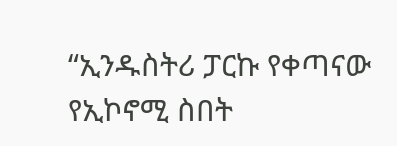“ኢንዱስትሪ ፓርኩ የቀጣናው የኢኮኖሚ ስበት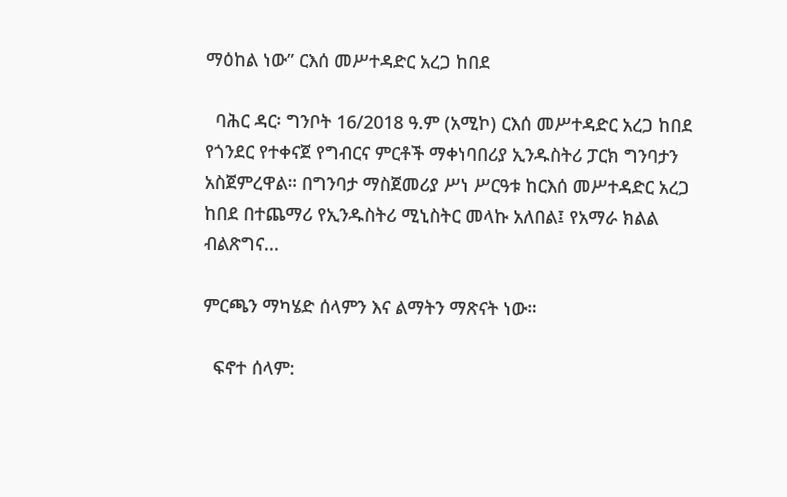ማዕከል ነው” ርእሰ መሥተዳድር አረጋ ከበደ

  ባሕር ዳር፡ ግንቦት 16/2018 ዓ.ም (አሚኮ) ርእሰ መሥተዳድር አረጋ ከበደ የጎንደር የተቀናጀ የግብርና ምርቶች ማቀነባበሪያ ኢንዱስትሪ ፓርክ ግንባታን አስጀምረዋል። በግንባታ ማስጀመሪያ ሥነ ሥርዓቱ ከርእሰ መሥተዳድር አረጋ ከበደ በተጨማሪ የኢንዱስትሪ ሚኒስትር መላኩ አለበል፤ የአማራ ክልል ብልጽግና...

ምርጫን ማካሄድ ሰላምን እና ልማትን ማጽናት ነው።

  ፍኖተ ሰላም: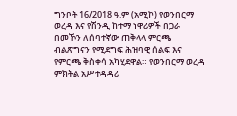ግንቦት 16/2018 ዓ.ም (አሚኮ) የወንበርማ ወረዳ እና የሽንዲ ከተማ ነዋሪዎች በጋራ በመኾን ለሰባተኛው ጠቅላላ ምርጫ ብልጽግናን የሚደግፍ ሕዝባዊ ሰልፍ እና የምርጫ ቅስቀሳ አካሂደዋል። የወንበርማ ወረዳ ምክትል አሥተዳዳሪ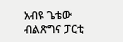አብዩ ጌቴው ብልጽግና ፓርቲ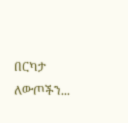በርካታ ለውጦችን...